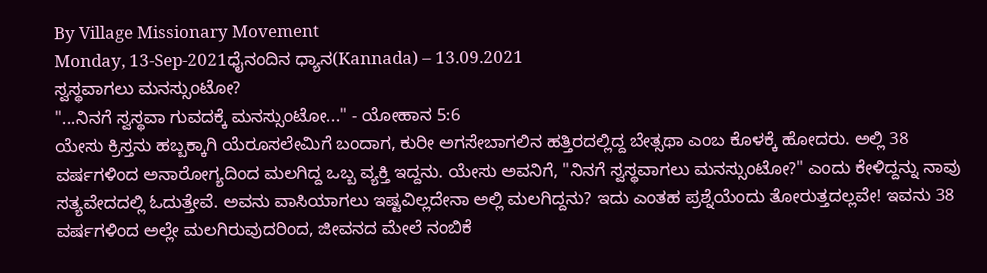By Village Missionary Movement
Monday, 13-Sep-2021ಧೈನಂದಿನ ಧ್ಯಾನ(Kannada) – 13.09.2021
ಸ್ವಸ್ಥವಾಗಲು ಮನಸ್ಸುಂಟೋ?
"...ನಿನಗೆ ಸ್ವಸ್ಥವಾ ಗುವದಕ್ಕೆ ಮನಸ್ಸುಂಟೋ..." - ಯೋಹಾನ 5:6
ಯೇಸು ಕ್ರಿಸ್ತನು ಹಬ್ಬಕ್ಕಾಗಿ ಯೆರೂಸಲೇಮಿಗೆ ಬಂದಾಗ, ಕುರೀ ಅಗಸೇಬಾಗಲಿನ ಹತ್ತಿರದಲ್ಲಿದ್ದ ಬೇತ್ಸಥಾ ಎಂಬ ಕೊಳಕ್ಕೆ ಹೋದರು. ಅಲ್ಲಿ 38 ವರ್ಷಗಳಿಂದ ಅನಾರೋಗ್ಯದಿಂದ ಮಲಗಿದ್ದ ಒಬ್ಬ ವ್ಯಕ್ತಿ ಇದ್ದನು. ಯೇಸು ಅವನಿಗೆ, "ನಿನಗೆ ಸ್ವಸ್ಥವಾಗಲು ಮನಸ್ಸುಂಟೋ?" ಎಂದು ಕೇಳಿದ್ದನ್ನು ನಾವು ಸತ್ಯವೇದದಲ್ಲಿ ಓದುತ್ತೇವೆ. ಅವನು ವಾಸಿಯಾಗಲು ಇಷ್ಟವಿಲ್ಲದೇನಾ ಅಲ್ಲಿ ಮಲಗಿದ್ದನು? ಇದು ಎಂತಹ ಪ್ರಶ್ನೆಯೆಂದು ತೋರುತ್ತದಲ್ಲವೇ! ಇವನು 38 ವರ್ಷಗಳಿಂದ ಅಲ್ಲೇ ಮಲಗಿರುವುದರಿಂದ, ಜೀವನದ ಮೇಲೆ ನಂಬಿಕೆ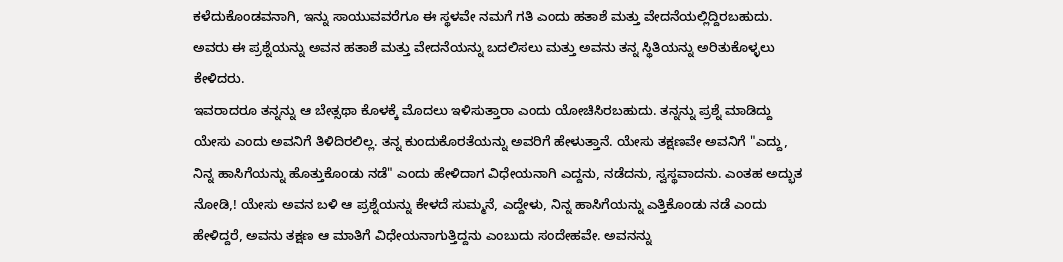ಕಳೆದುಕೊಂಡವನಾಗಿ, ಇನ್ನು ಸಾಯುವವರೆಗೂ ಈ ಸ್ಥಳವೇ ನಮಗೆ ಗತಿ ಎಂದು ಹತಾಶೆ ಮತ್ತು ವೇದನೆಯಲ್ಲಿದ್ದಿರಬಹುದು. ಅವರು ಈ ಪ್ರಶ್ನೆಯನ್ನು ಅವನ ಹತಾಶೆ ಮತ್ತು ವೇದನೆಯನ್ನು ಬದಲಿಸಲು ಮತ್ತು ಅವನು ತನ್ನ ಸ್ಥಿತಿಯನ್ನು ಅರಿತುಕೊಳ್ಳಲು ಕೇಳಿದರು.
ಇವರಾದರೂ ತನ್ನನ್ನು ಆ ಬೇತ್ಸಥಾ ಕೊಳಕ್ಕೆ ಮೊದಲು ಇಳಿಸುತ್ತಾರಾ ಎಂದು ಯೋಚಿಸಿರಬಹುದು. ತನ್ನನ್ನು ಪ್ರಶ್ನೆ ಮಾಡಿದ್ದು ಯೇಸು ಎಂದು ಅವನಿಗೆ ತಿಳಿದಿರಲಿಲ್ಲ. ತನ್ನ ಕುಂದುಕೊರತೆಯನ್ನು ಅವರಿಗೆ ಹೇಳುತ್ತಾನೆ. ಯೇಸು ತಕ್ಷಣವೇ ಅವನಿಗೆ "ಎದ್ದು, ನಿನ್ನ ಹಾಸಿಗೆಯನ್ನು ಹೊತ್ತುಕೊಂಡು ನಡೆ" ಎಂದು ಹೇಳಿದಾಗ ವಿಧೇಯನಾಗಿ ಎದ್ದನು, ನಡೆದನು, ಸ್ವಸ್ಥವಾದನು. ಎಂತಹ ಅದ್ಭುತ ನೋಡಿ,! ಯೇಸು ಅವನ ಬಳಿ ಆ ಪ್ರಶ್ನೆಯನ್ನು ಕೇಳದೆ ಸುಮ್ಮನೆ, ಎದ್ದೇಳು, ನಿನ್ನ ಹಾಸಿಗೆಯನ್ನು ಎತ್ತಿಕೊಂಡು ನಡೆ ಎಂದು ಹೇಳಿದ್ದರೆ, ಅವನು ತಕ್ಷಣ ಆ ಮಾತಿಗೆ ವಿಧೇಯನಾಗುತ್ತಿದ್ದನು ಎಂಬುದು ಸಂದೇಹವೇ. ಅವನನ್ನು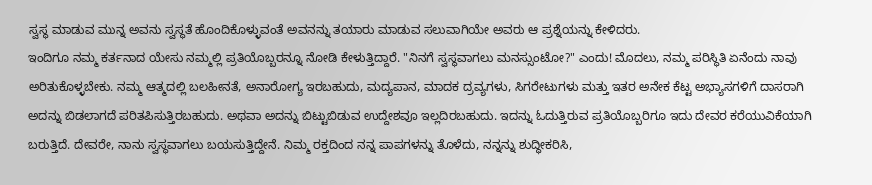ಸ್ವಸ್ಥ ಮಾಡುವ ಮುನ್ನ ಅವನು ಸ್ವಸ್ಥತೆ ಹೊಂದಿಕೊಳ್ಳುವಂತೆ ಅವನನ್ನು ತಯಾರು ಮಾಡುವ ಸಲುವಾಗಿಯೇ ಅವರು ಆ ಪ್ರಶ್ನೆಯನ್ನು ಕೇಳಿದರು.
ಇಂದಿಗೂ ನಮ್ಮ ಕರ್ತನಾದ ಯೇಸು ನಮ್ಮಲ್ಲಿ ಪ್ರತಿಯೊಬ್ಬರನ್ನೂ ನೋಡಿ ಕೇಳುತ್ತಿದ್ದಾರೆ. "ನಿನಗೆ ಸ್ವಸ್ಥವಾಗಲು ಮನಸ್ಸುಂಟೋ?" ಎಂದು! ಮೊದಲು, ನಮ್ಮ ಪರಿಸ್ಥಿತಿ ಏನೆಂದು ನಾವು ಅರಿತುಕೊಳ್ಳಬೇಕು. ನಮ್ಮ ಆತ್ಮದಲ್ಲಿ ಬಲಹೀನತೆ, ಅನಾರೋಗ್ಯ ಇರಬಹುದು, ಮದ್ಯಪಾನ, ಮಾದಕ ದ್ರವ್ಯಗಳು, ಸಿಗರೇಟುಗಳು ಮತ್ತು ಇತರ ಅನೇಕ ಕೆಟ್ಟ ಅಭ್ಯಾಸಗಳಿಗೆ ದಾಸರಾಗಿ ಅದನ್ನು ಬಿಡಲಾಗದೆ ಪರಿತಪಿಸುತ್ತಿರಬಹುದು. ಅಥವಾ ಅದನ್ನು ಬಿಟ್ಟುಬಿಡುವ ಉದ್ದೇಶವೂ ಇಲ್ಲದಿರಬಹುದು. ಇದನ್ನು ಓದುತ್ತಿರುವ ಪ್ರತಿಯೊಬ್ಬರಿಗೂ ಇದು ದೇವರ ಕರೆಯುವಿಕೆಯಾಗಿ ಬರುತ್ತಿದೆ. ದೇವರೇ, ನಾನು ಸ್ವಸ್ಥವಾಗಲು ಬಯಸುತ್ತಿದ್ದೇನೆ. ನಿಮ್ಮ ರಕ್ತದಿಂದ ನನ್ನ ಪಾಪಗಳನ್ನು ತೊಳೆದು, ನನ್ನನ್ನು ಶುದ್ಧೀಕರಿಸಿ,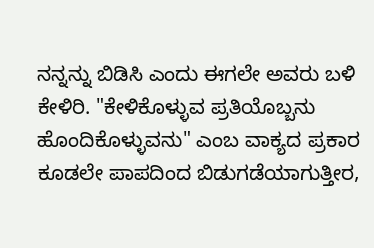ನನ್ನನ್ನು ಬಿಡಿಸಿ ಎಂದು ಈಗಲೇ ಅವರು ಬಳಿ ಕೇಳಿರಿ. "ಕೇಳಿಕೊಳ್ಳುವ ಪ್ರತಿಯೊಬ್ಬನು ಹೊಂದಿಕೊಳ್ಳುವನು" ಎಂಬ ವಾಕ್ಯದ ಪ್ರಕಾರ ಕೂಡಲೇ ಪಾಪದಿಂದ ಬಿಡುಗಡೆಯಾಗುತ್ತೀರ,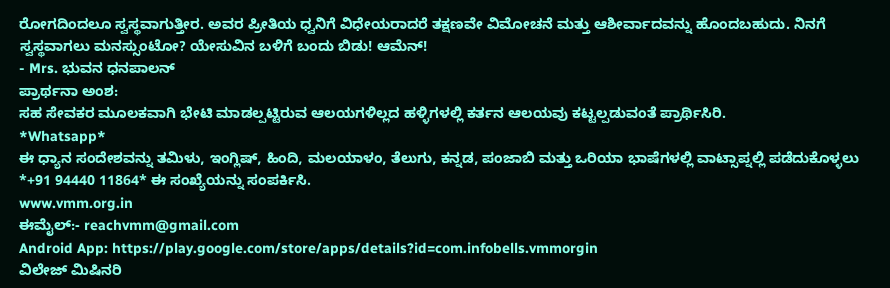ರೋಗದಿಂದಲೂ ಸ್ವಸ್ಥವಾಗುತ್ತೀರ. ಅವರ ಪ್ರೀತಿಯ ಧ್ವನಿಗೆ ವಿಧೇಯರಾದರೆ ತಕ್ಷಣವೇ ವಿಮೋಚನೆ ಮತ್ತು ಆಶೀರ್ವಾದವನ್ನು ಹೊಂದಬಹುದು. ನಿನಗೆ ಸ್ವಸ್ಥವಾಗಲು ಮನಸ್ಸುಂಟೋ? ಯೇಸುವಿನ ಬಳಿಗೆ ಬಂದು ಬಿಡು! ಆಮೆನ್!
- Mrs. ಭುವನ ಧನಪಾಲನ್
ಪ್ರಾರ್ಥನಾ ಅಂಶ:
ಸಹ ಸೇವಕರ ಮೂಲಕವಾಗಿ ಭೇಟಿ ಮಾಡಲ್ಪಟ್ಟಿರುವ ಆಲಯಗಳಿಲ್ಲದ ಹಳ್ಳಿಗಳಲ್ಲಿ ಕರ್ತನ ಆಲಯವು ಕಟ್ಟಲ್ಪಡುವಂತೆ ಪ್ರಾರ್ಥಿಸಿರಿ.
*Whatsapp*
ಈ ಧ್ಯಾನ ಸಂದೇಶವನ್ನು ತಮಿಳು, ಇಂಗ್ಲಿಷ್, ಹಿಂದಿ, ಮಲಯಾಳಂ, ತೆಲುಗು, ಕನ್ನಡ, ಪಂಜಾಬಿ ಮತ್ತು ಒರಿಯಾ ಭಾಷೆಗಳಲ್ಲಿ ವಾಟ್ಸಾಪ್ನಲ್ಲಿ ಪಡೆದುಕೊಳ್ಳಲು *+91 94440 11864* ಈ ಸಂಖ್ಯೆಯನ್ನು ಸಂಪರ್ಕಿಸಿ.
www.vmm.org.in
ಈಮೈಲ್:- reachvmm@gmail.com
Android App: https://play.google.com/store/apps/details?id=com.infobells.vmmorgin
ವಿಲೇಜ್ ಮಿಷಿನರಿ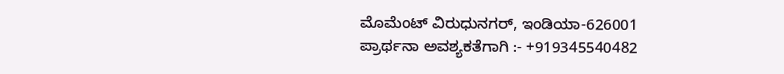ಮೊಮೆಂಟ್ ವಿರುಧುನಗರ್, ಇಂಡಿಯಾ-626001
ಪ್ರಾರ್ಥನಾ ಅವಶ್ಯಕತೆಗಾಗಿ :- +919345540482